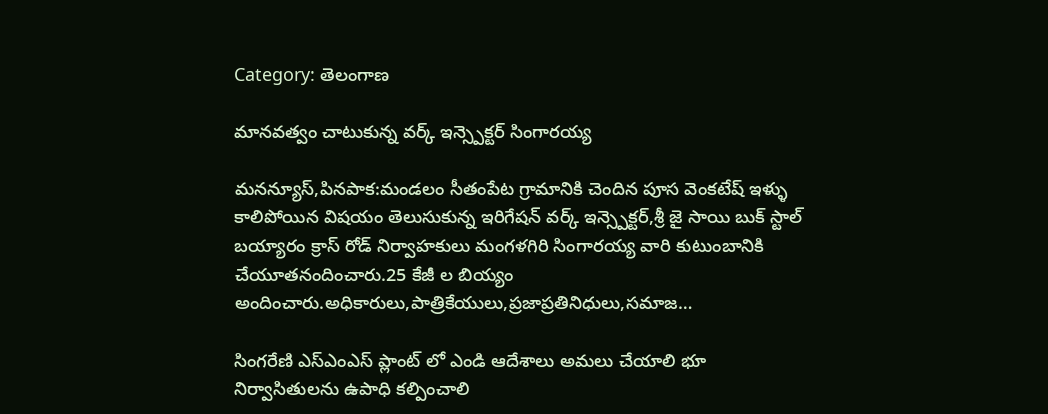Category: తెలంగాణ

మానవత్వం చాటుకున్న వర్క్ ఇన్స్పెక్టర్ సింగారయ్య

మనన్యూస్,పినపాక:మండలం సీతంపేట గ్రామానికి చెందిన పూస వెంకటేష్ ఇళ్ళు కాలిపోయిన విషయం తెలుసుకున్న ఇరిగేషన్ వర్క్ ఇన్స్పెక్టర్,శ్రీ జై సాయి బుక్ స్టాల్ బయ్యారం క్రాస్ రోడ్ నిర్వాహకులు మంగళగిరి సింగారయ్య వారి కుటుంబానికి చేయూతనందించారు.25 కేజీ ల బియ్యం అందించారు.అధికారులు,పాత్రికేయులు,ప్రజాప్రతినిధులు,సమాజ…

సింగరేణి ఎస్ఎంఎస్ ప్లాంట్ లో ఎండి ఆదేశాలు అమలు చేయాలి భూ నిర్వాసితులను ఉపాధి కల్పించాలి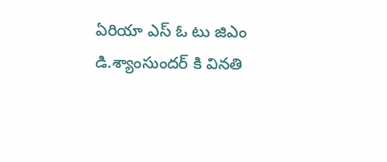ఏరియా ఎస్ ఓ టు జిఎం డి.శ్యాంసుందర్ కి వినతి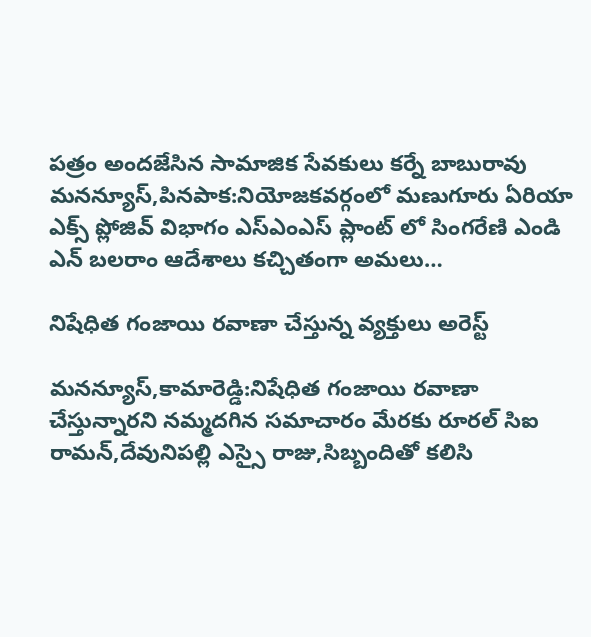పత్రం అందజేసిన సామాజిక సేవకులు కర్నే బాబురావు మనన్యూస్,పినపాక:నియోజకవర్గంలో మణుగూరు ఏరియా ఎక్స్ ప్లోజివ్ విభాగం ఎస్ఎంఎస్ ప్లాంట్ లో సింగరేణి ఎండి ఎన్ బలరాం ఆదేశాలు కచ్చితంగా అమలు…

నిషేధిత గంజాయి రవాణా చేస్తున్న వ్యక్తులు అరెస్ట్

మనన్యూస్,కామారెడ్డి:నిషేధిత గంజాయి రవాణా చేస్తున్నారని నమ్మదగిన సమాచారం మేరకు రూరల్ సిఐ రామన్,దేవునిపల్లి ఎస్సై రాజు,సిబ్బందితో కలిసి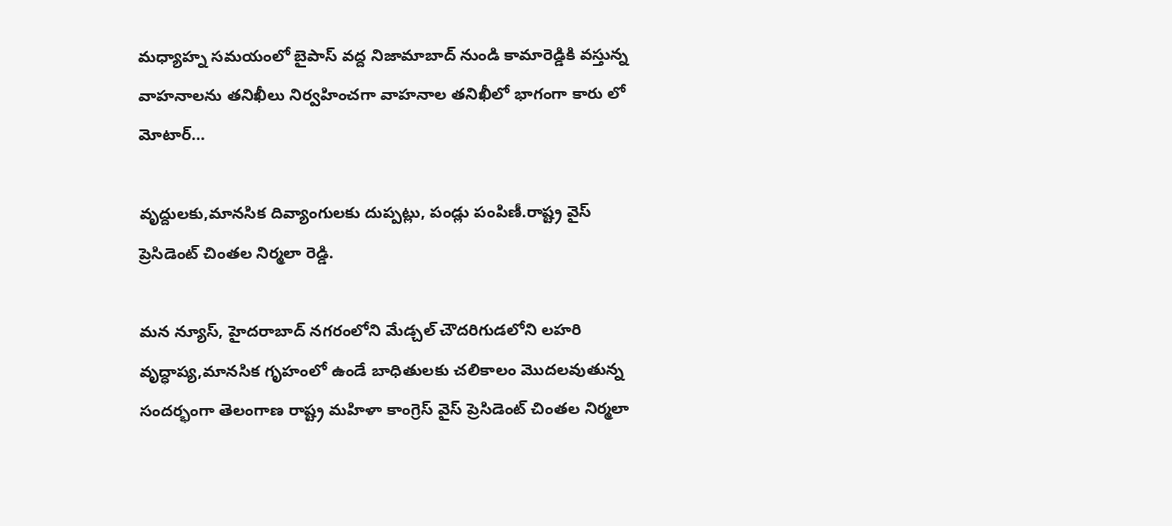మధ్యాహ్న సమయంలో బైపాస్ వద్ద నిజామాబాద్ నుండి కామారెడ్డికి వస్తున్న వాహనాలను తనిఖీలు నిర్వహించగా వాహనాల తనిఖీలో భాగంగా కారు లో మోటార్…

వృద్దులకు,మానసిక దివ్యాంగులకు దుప్పట్లు, పండ్లు పంపిణీ.రాష్ట్ర వైస్ ప్రెసిడెంట్ చింతల నిర్మలా రెడ్డి.

మన న్యూస్, హైదరాబాద్ నగరంలోని మేడ్చల్ చౌదరిగుడలోని లహరి వృద్ధాప్య,మానసిక గృహంలో ఉండే బాధితులకు చలికాలం మొదలవుతున్న సందర్భంగా తెలంగాణ రాష్ట్ర మహిళా కాంగ్రెస్ వైస్ ప్రెసిడెంట్ చింతల నిర్మలా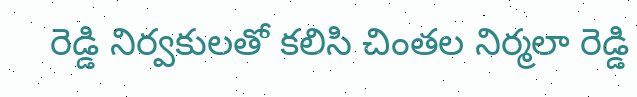రెడ్డి నిర్వకులతో కలిసి చింతల నిర్మలా రెడ్డి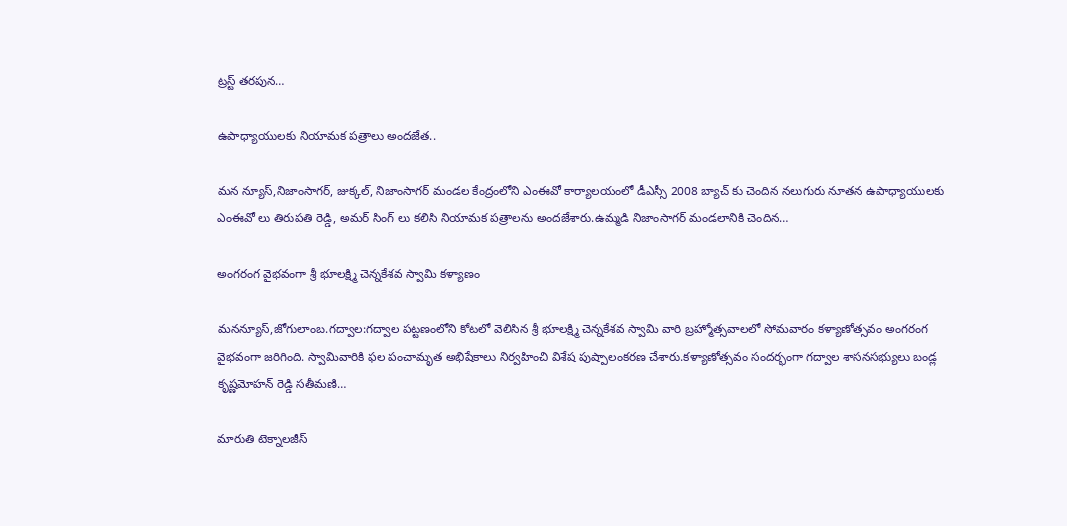ట్రస్ట్ తరపున…

ఉపాధ్యాయులకు నియామక పత్రాలు అందజేత..

మన న్యూస్,నిజాంసాగర్, జుక్కల్, నిజాంసాగర్ మండల కేంద్రంలోని ఎంఈవో కార్యాలయంలో డీఎస్సీ 2008 బ్యాచ్ కు చెందిన నలుగురు నూతన ఉపాధ్యాయులకు ఎంఈవో లు తిరుపతి రెడ్డి, అమర్ సింగ్ లు కలిసి నియామక పత్రాలను అందజేశారు.ఉమ్మడి నిజాంసాగర్ మండలానికి చెందిన…

అంగరంగ వైభవంగా శ్రీ భూలక్ష్మి చెన్నకేశవ స్వామి కళ్యాణం

మనన్యూస్,జోగులాంబ.గద్వాల:గద్వాల పట్టణంలోని కోటలో వెలిసిన శ్రీ భూలక్ష్మి చెన్నకేశవ స్వామి వారి బ్రహ్మోత్సవాలలో సోమవారం కళ్యాణోత్సవం అంగరంగ వైభవంగా జరిగింది. స్వామివారికి ఫల పంచామృత అభిషేకాలు నిర్వహించి విశేష పుష్పాలంకరణ చేశారు.కళ్యాణోత్సవం సందర్భంగా గద్వాల శాసనసభ్యులు బండ్ల కృష్ణమోహన్ రెడ్డి సతీమణి…

మారుతి టెక్నాలజీస్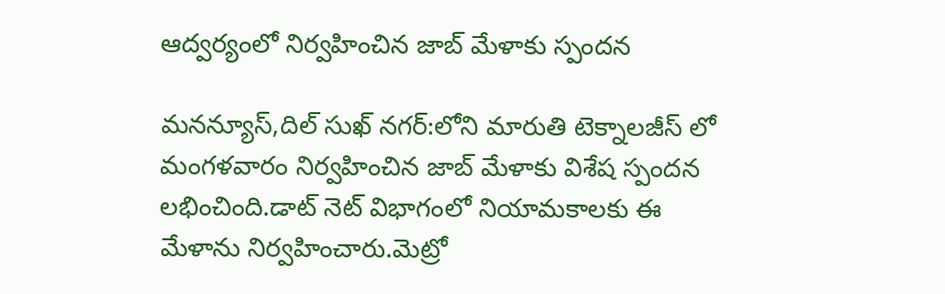ఆద్వర్యంలో నిర్వహించిన జాబ్ మేళాకు స్పందన

మనన్యూస్,దిల్ సుఖ్ నగర్:లోని మారుతి టెక్నాలజీస్ లో మంగళవారం నిర్వహించిన జాబ్ మేళాకు విశేష స్పందన లభించింది.డాట్ నెట్ విభాగంలో నియామకాలకు ఈ మేళాను నిర్వహించారు.మెట్రో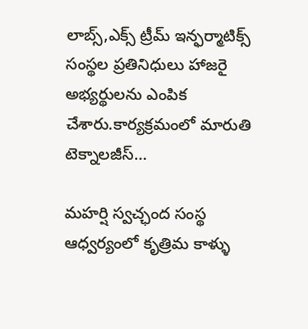లాబ్స్,ఎక్స్ ట్రీమ్ ఇన్ఫర్మాటిక్స్ సంస్థల ప్రతినిధులు హాజరై అభ్యర్థులను ఎంపిక చేశారు.కార్యక్రమంలో మారుతి టెక్నాలజీస్…

మహర్షి స్వచ్ఛంద సంస్థ ఆధ్వర్యంలో కృత్రిమ కాళ్ళు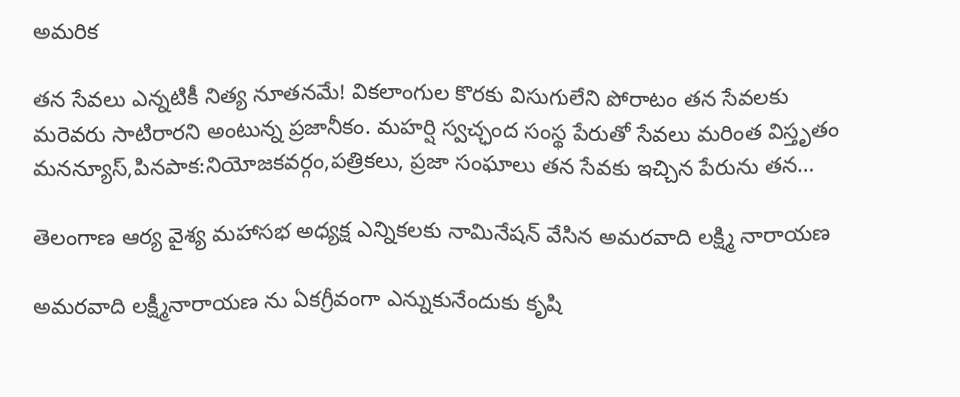అమరిక

తన సేవలు ఎన్నటికీ నిత్య నూతనమే! వికలాంగుల కొరకు విసుగులేని పోరాటం తన సేవలకు మరెవరు సాటిరారని అంటున్న ప్రజానీకం. మహర్షి స్వచ్ఛంద సంస్థ పేరుతో సేవలు మరింత విస్తృతం మనన్యూస్,పినపాక:నియోజకవర్గం,పత్రికలు, ప్రజా సంఘాలు తన సేవకు ఇచ్చిన పేరును తన…

తెలంగాణ ఆర్య వైశ్య మహాసభ అధ్యక్ష ఎన్నికలకు నామినేషన్ వేసిన అమరవాది లక్ష్మి నారాయణ

అమరవాది లక్ష్మీనారాయణ ను ఏకగ్రీవంగా ఎన్నుకునేందుకు కృషి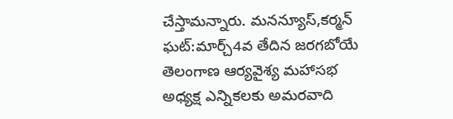చేస్తామన్నారు. మనన్యూస్,కర్మన్ ఘట్:మార్చ్4వ తేదిన జరగబోయే తెలంగాణ ఆర్యవైశ్య మహాసభ అధ్యక్ష ఎన్నికలకు అమరవాది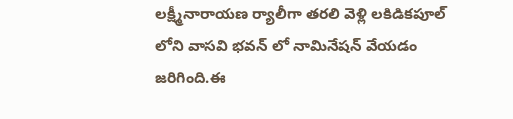లక్ష్మీనారాయణ ర్యాలీగా తరలి వెళ్లి లకిడికపూల్ లోని వాసవి భవన్ లో నామినేషన్ వేయడం జరిగింది.ఈ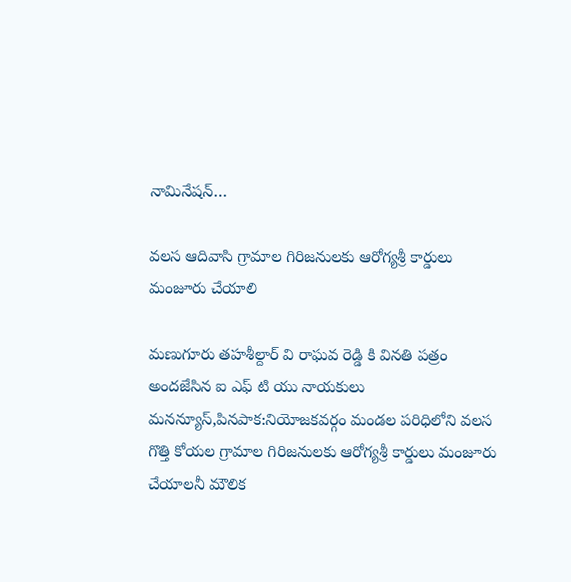నామినేషన్…

వలస ఆదివాసి గ్రామాల గిరిజనులకు ఆరోగ్యశ్రీ కార్డులు మంజూరు చేయాలి

మణుగూరు తహశీల్దార్ వి రాఘవ రెడ్డి కి వినతి పత్రం అందజేసిన ఐ ఎఫ్ టి యు నాయకులు మనన్యూస్,పినపాక:నియోజకవర్గం మండల పరిధిలోని వలస గొత్తి కోయల గ్రామాల గిరిజనులకు ఆరోగ్యశ్రీ కార్డులు మంజూరు చేయాలనీ మౌలిక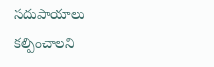సదుపాయాలు కల్పించాలని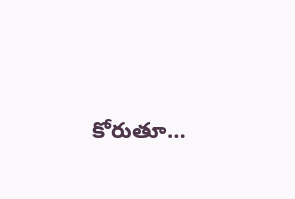కోరుతూ…